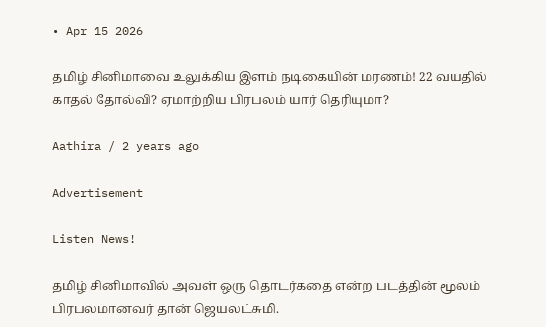• Apr 15 2026

தமிழ் சினிமாவை உலுக்கிய இளம் நடிகையின் மரணம்! 22 வயதில் காதல் தோல்வி? ஏமாற்றிய பிரபலம் யார் தெரியுமா?

Aathira / 2 years ago

Advertisement

Listen News!

தமிழ் சினிமாவில் அவள் ஒரு தொடர்கதை என்ற படத்தின் மூலம் பிரபலமானவர் தான் ஜெயலட்சுமி.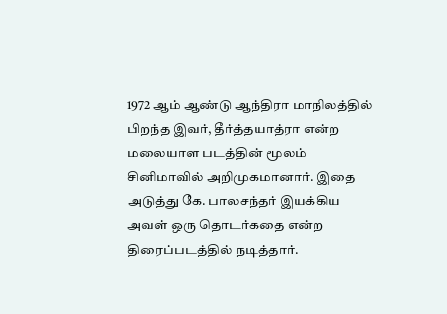1972 ஆம் ஆண்டு ஆந்திரா மாநிலத்தில் பிறந்த இவர், தீர்த்தயாத்ரா என்ற  மலையாள படத்தின் மூலம் சினிமாவில் அறிமுகமானார். இதை அடுத்து கே. பாலசந்தர் இயக்கிய அவள் ஒரு தொடர்கதை என்ற திரைப்படத்தில் நடித்தார்.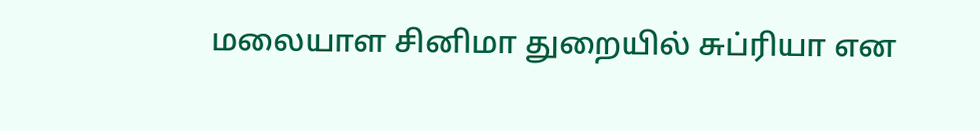மலையாள சினிமா துறையில் சுப்ரியா என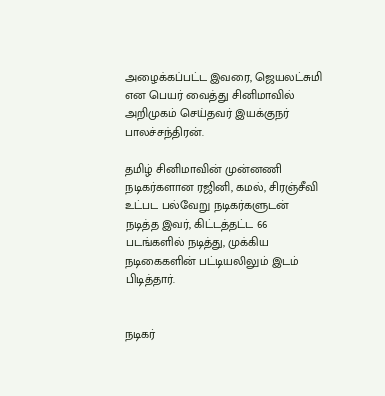அழைக்கப்பட்ட இவரை, ஜெயலட்சுமி என பெயர் வைத்து சினிமாவில் அறிமுகம் செய்தவர் இயக்குநர் பாலச்சந்திரன்.

தமிழ் சினிமாவின் முன்னணி நடிகர்களான ரஜினி, கமல், சிரஞ்சீவி உட்பட பல்வேறு நடிகர்களுடன் நடித்த இவர், கிட்டத்தட்ட 66 படங்களில் நடித்து, முக்கிய நடிகைகளின் பட்டியலிலும் இடம் பிடித்தார்.


நடிகர்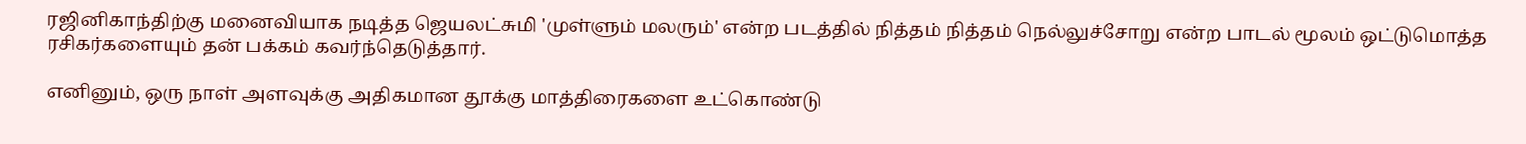ரஜினிகாந்திற்கு மனைவியாக நடித்த ஜெயலட்சுமி 'முள்ளும் மலரும்' என்ற படத்தில் நித்தம் நித்தம் நெல்லுச்சோறு என்ற பாடல் மூலம் ஒட்டுமொத்த ரசிகர்களையும் தன் பக்கம் கவர்ந்தெடுத்தார்.

எனினும், ஒரு நாள் அளவுக்கு அதிகமான தூக்கு மாத்திரைகளை உட்கொண்டு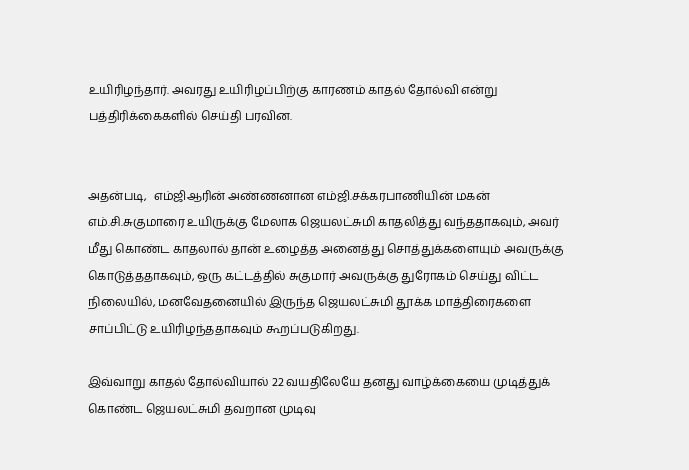உயிரிழந்தார். அவரது உயிரிழப்பிற்கு காரணம் காதல் தோல்வி என்று பத்திரிக்கைகளில் செய்தி பரவின.


அதன்படி,  எம்ஜிஆரின் அண்ணனான எம்ஜி.சக்கரபாணியின் மகன் எம்.சி.சுகுமாரை உயிருக்கு மேலாக ஜெயலட்சுமி காதலித்து வந்ததாகவும், அவர் மீது கொண்ட காதலால் தான் உழைத்த அனைத்து சொத்துக்களையும் அவருக்கு கொடுத்ததாகவும், ஒரு கட்டத்தில் சுகுமார் அவருக்கு துரோகம் செய்து விட்ட நிலையில், மனவேதனையில் இருந்த ஜெயலட்சுமி தூக்க மாத்திரைகளை சாப்பிட்டு உயிரிழந்ததாகவும் கூறப்படுகிறது.

இவ்வாறு காதல் தோல்வியால் 22 வயதிலேயே தனது வாழ்க்கையை முடித்துக் கொண்ட ஜெயலட்சுமி தவறான முடிவு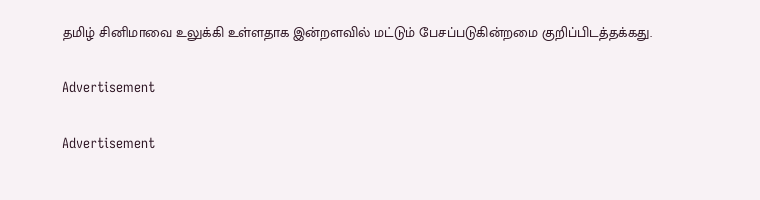தமிழ் சினிமாவை உலுக்கி உள்ளதாக இன்றளவில் மட்டும் பேசப்படுகின்றமை குறிப்பிடத்தக்கது.

Advertisement

Advertisement